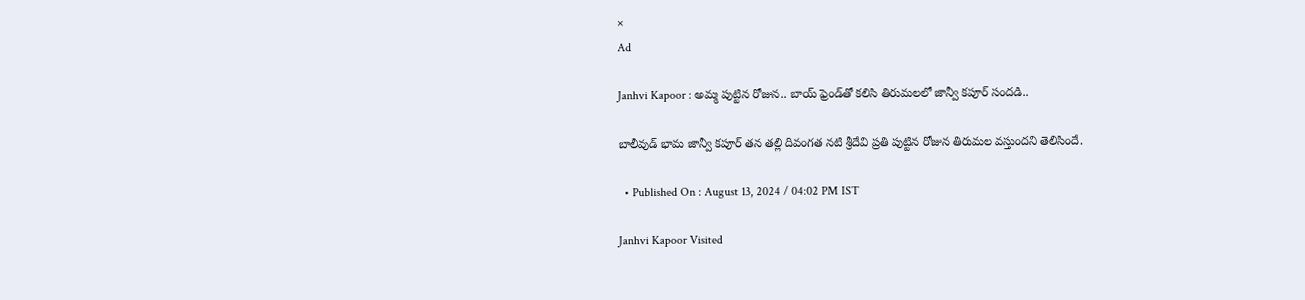×
Ad

Janhvi Kapoor : అమ్మ పుట్టిన రోజున.. బాయ్ ఫ్రెండ్‌తో కలిసి తిరుమలలో జాన్వీ కపూర్ సందడి..

బాలీవుడ్ భామ జాన్వీ కపూర్ తన తల్లి దివంగత నటి శ్రీదేవి ప్రతి పుట్టిన రోజున తిరుమల వస్తుందని తెలిసిందే.

  • Published On : August 13, 2024 / 04:02 PM IST

Janhvi Kapoor Visited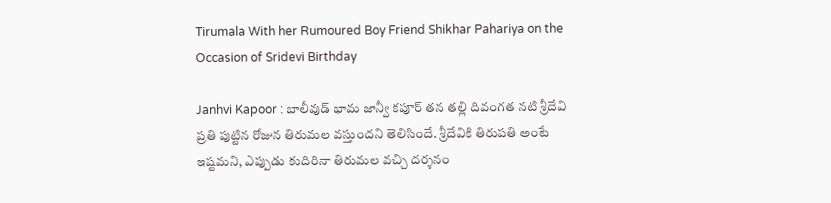Tirumala With her Rumoured Boy Friend Shikhar Pahariya on the Occasion of Sridevi Birthday

Janhvi Kapoor : బాలీవుడ్ భామ జాన్వీ కపూర్ తన తల్లి దివంగత నటి శ్రీదేవి ప్రతి పుట్టిన రోజున తిరుమల వస్తుందని తెలిసిందే. శ్రీదేవికి తిరుపతి అంటే ఇష్టమని, ఎప్పుడు కుదిరినా తిరుమల వచ్చి దర్శనం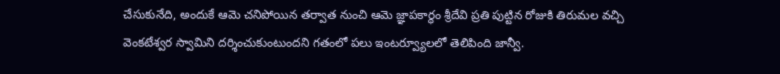చేసుకునేది, అందుకే ఆమె చనిపోయిన తర్వాత నుంచి ఆమె జ్ఞాపకార్థం శ్రీదేవి ప్రతి పుట్టిన రోజుకి తిరుమల వచ్చి వెంకటేశ్వర స్వామిని దర్శించుకుంటుందని గతంలో పలు ఇంటర్వ్యూలలో తెలిపింది జాన్వీ.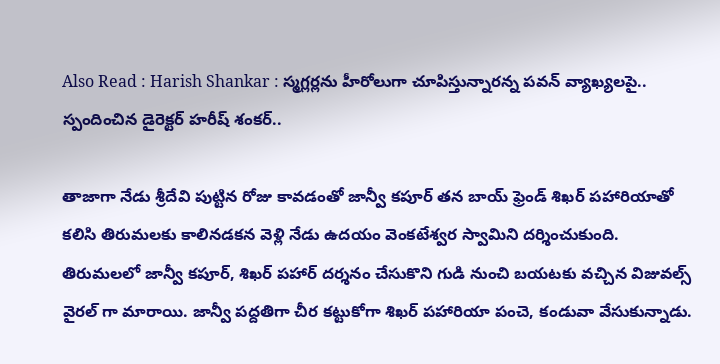Also Read : Harish Shankar : స్మగ్లర్లను హీరోలుగా చూపిస్తున్నారన్న పవన్ వ్యాఖ్యలపై.. స్పందించిన డైరెక్టర్ హరీష్ శంకర్..

తాజాగా నేడు శ్రీదేవి పుట్టిన రోజు కావడంతో జాన్వీ కపూర్ తన బాయ్ ఫ్రెండ్ శిఖర్ పహారియాతో కలిసి తిరుమలకు కాలినడకన వెళ్లి నేడు ఉదయం వెంకటేశ్వర స్వామిని దర్శించుకుంది. తిరుమలలో జాన్వీ కపూర్, శిఖర్ పహార్ దర్శనం చేసుకొని గుడి నుంచి బయటకు వచ్చిన విజువల్స్ వైరల్ గా మారాయి. జాన్వీ పద్దతిగా చీర కట్టుకోగా శిఖర్ పహారియా పంచె, కండువా వేసుకున్నాడు.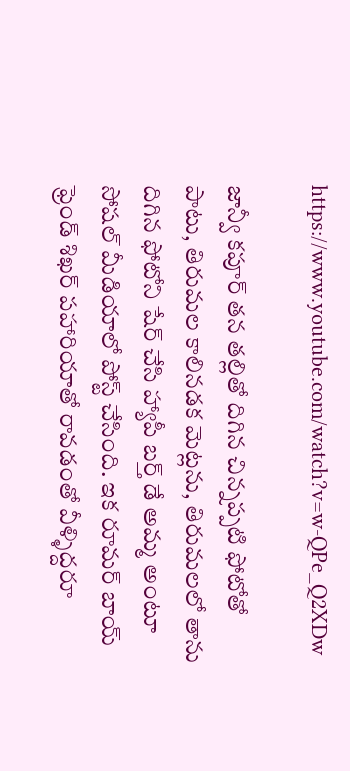https://www.youtube.com/watch?v=w-QPe_Q2XDw

జాన్వీ కపూర్ తన తల్లితో దిగిన చిన్నప్పటి ఫోటోతో పాటు, తిరుమల కాలినడక మెట్లను, తిరుమలలో తాను దిగిన ఫోటోని షేర్ చేసి హ్యాపీ బర్త్ డే అమ్మ అంటూ సోషల్ మీడియాలో పోస్ట్ చేసింది. ఇక రూమర్ బాయ్ ఫ్రెండ్ శిఖర్ పహారియాతో రావడంతో వీళ్ళిద్దరూ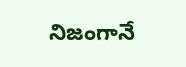నిజంగానే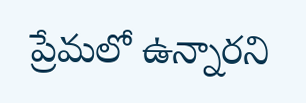ప్రేమలో ఉన్నారని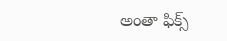అంతా ఫిక్స్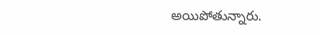అయిపోతున్నారు.